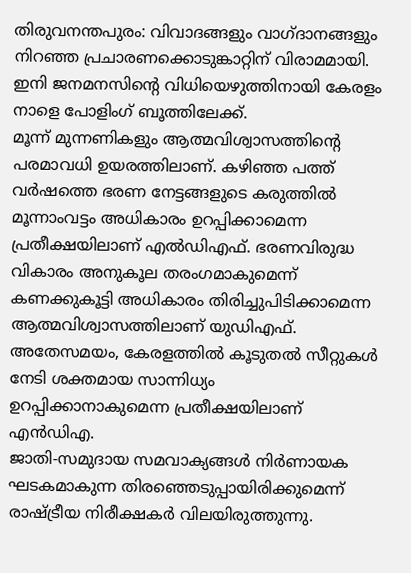തിരുവനന്തപുരം: വിവാദങ്ങളും വാഗ്ദാനങ്ങളും നിറഞ്ഞ പ്രചാരണക്കൊടുങ്കാറ്റിന് വിരാമമായി. ഇനി ജനമനസിന്റെ വിധിയെഴുത്തിനായി കേരളം നാളെ പോളിംഗ് ബൂത്തിലേക്ക്.
മൂന്ന് മുന്നണികളും ആത്മവിശ്വാസത്തിന്റെ പരമാവധി ഉയരത്തിലാണ്. കഴിഞ്ഞ പത്ത് വർഷത്തെ ഭരണ നേട്ടങ്ങളുടെ കരുത്തിൽ മൂന്നാംവട്ടം അധികാരം ഉറപ്പിക്കാമെന്ന പ്രതീക്ഷയിലാണ് എൽഡിഎഫ്. ഭരണവിരുദ്ധ വികാരം അനുകൂല തരംഗമാകുമെന്ന് കണക്കുകൂട്ടി അധികാരം തിരിച്ചുപിടിക്കാമെന്ന ആത്മവിശ്വാസത്തിലാണ് യുഡിഎഫ്. അതേസമയം, കേരളത്തിൽ കൂടുതൽ സീറ്റുകൾ നേടി ശക്തമായ സാന്നിധ്യം ഉറപ്പിക്കാനാകുമെന്ന പ്രതീക്ഷയിലാണ് എൻഡിഎ.
ജാതി-സമുദായ സമവാക്യങ്ങൾ നിർണായക ഘടകമാകുന്ന തിരഞ്ഞെടുപ്പായിരിക്കുമെന്ന് രാഷ്ട്രീയ നിരീക്ഷകർ വിലയിരുത്തുന്നു.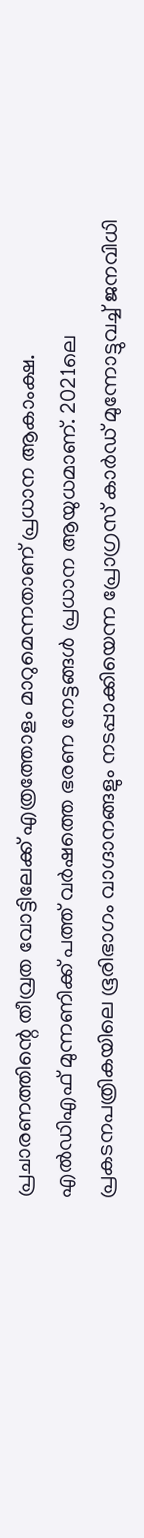പ്രചാരണത്തിന്റെ തീവ്രത വോട്ടിലേക്ക് എത്രത്തോളം മാറുമെന്നതാണ് പ്രധാന ആകാംക്ഷ.
എൽഡിഎഫ് മുന്നണിക്ക് പത്ത് വർഷത്തെ ഭരണ നേട്ടങ്ങൾ പ്രധാന ആയുധമാണ്. 2021ലെ പ്രകടനപത്രികയിലെ ഭൂരിഭാഗം വാഗ്ദാനങ്ങളും നടപ്പാക്കിയെന്ന പ്രോഗ്രസ് കാർഡ് മുന്നോട്ടുവച്ച് ജനവിധി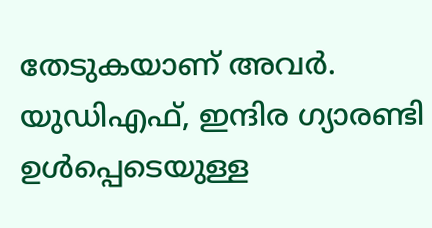തേടുകയാണ് അവർ.
യുഡിഎഫ്, ഇന്ദിര ഗ്യാരണ്ടി ഉൾപ്പെടെയുള്ള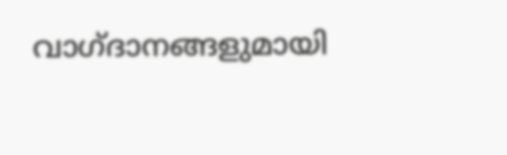വാഗ്ദാനങ്ങളുമായി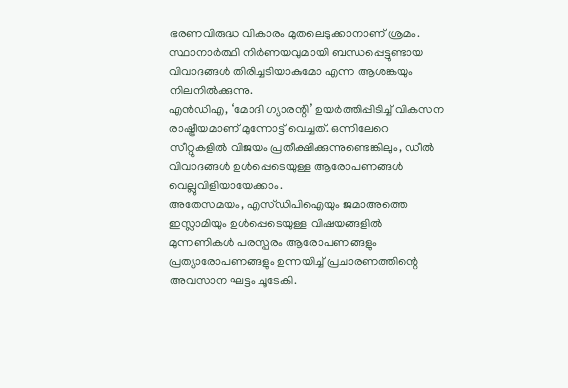ഭരണവിരുദ്ധ വികാരം മുതലെടുക്കാനാണ് ശ്രമം. സ്ഥാനാർത്ഥി നിർണയവുമായി ബന്ധപ്പെട്ടുണ്ടായ വിവാദങ്ങൾ തിരിച്ചടിയാകുമോ എന്ന ആശങ്കയും നിലനിൽക്കുന്നു.
എൻഡിഎ, ‘മോദി ഗ്യാരന്റി’ ഉയർത്തിപ്പിടിച്ച് വികസന രാഷ്ട്രീയമാണ് മുന്നോട്ട് വെച്ചത്. ഒന്നിലേറെ സീറ്റുകളിൽ വിജയം പ്രതീക്ഷിക്കുന്നുണ്ടെങ്കിലും, ഡീൽ വിവാദങ്ങൾ ഉൾപ്പെടെയുള്ള ആരോപണങ്ങൾ വെല്ലുവിളിയായേക്കാം.
അതേസമയം, എസ്ഡിപിഐയും ജമാഅത്തെ ഇസ്ലാമിയും ഉൾപ്പെടെയുള്ള വിഷയങ്ങളിൽ മുന്നണികൾ പരസ്പരം ആരോപണങ്ങളും പ്രത്യാരോപണങ്ങളും ഉന്നയിച്ച് പ്രചാരണത്തിന്റെ അവസാന ഘട്ടം ചൂടേകി.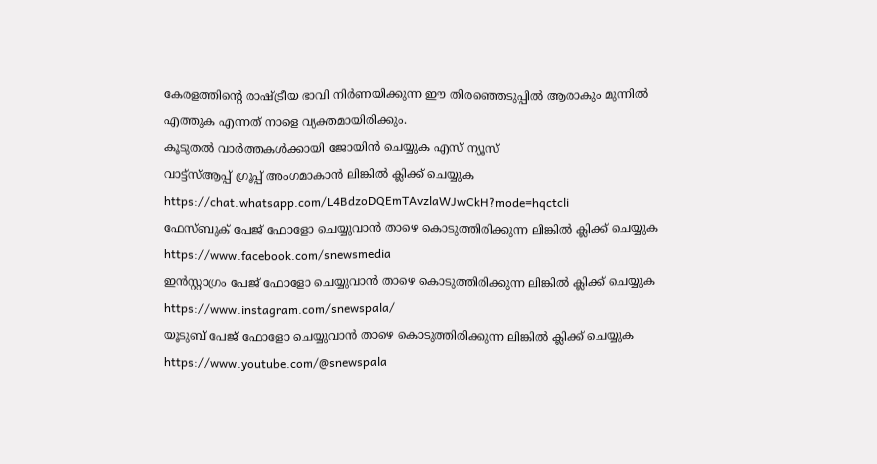കേരളത്തിന്റെ രാഷ്ട്രീയ ഭാവി നിർണയിക്കുന്ന ഈ തിരഞ്ഞെടുപ്പിൽ ആരാകും മുന്നിൽ എത്തുക എന്നത് നാളെ വ്യക്തമായിരിക്കും.
കൂടുതൽ വാർത്തകൾക്കായി ജോയിൻ ചെയ്യുക എസ് ന്യൂസ്
വാട്ട്സ്ആപ്പ് ഗ്രൂപ്പ് അംഗമാകാൻ ലിങ്കിൽ ക്ലിക്ക് ചെയ്യുക
https://chat.whatsapp.com/L4BdzoDQEmTAvzlaWJwCkH?mode=hqctcli
ഫേസ്ബുക് പേജ് ഫോളോ ചെയ്യുവാൻ താഴെ കൊടുത്തിരിക്കുന്ന ലിങ്കിൽ ക്ലിക്ക് ചെയ്യുക
https://www.facebook.com/snewsmedia
ഇൻസ്റ്റാഗ്രം പേജ് ഫോളോ ചെയ്യുവാൻ താഴെ കൊടുത്തിരിക്കുന്ന ലിങ്കിൽ ക്ലിക്ക് ചെയ്യുക
https://www.instagram.com/snewspala/
യൂടുബ് പേജ് ഫോളോ ചെയ്യുവാൻ താഴെ കൊടുത്തിരിക്കുന്ന ലിങ്കിൽ ക്ലിക്ക് ചെയ്യുക
https://www.youtube.com/@snewspala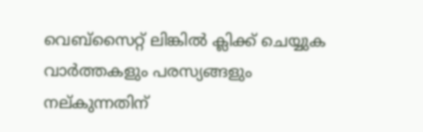വെബ്സൈറ്റ് ലിങ്കിൽ ക്ലിക്ക് ചെയ്യുക
വാർത്തകളും പരസ്യങ്ങളും നല്കുന്നതിന്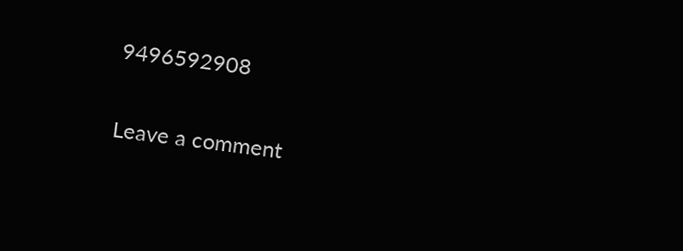9496592908

Leave a comment